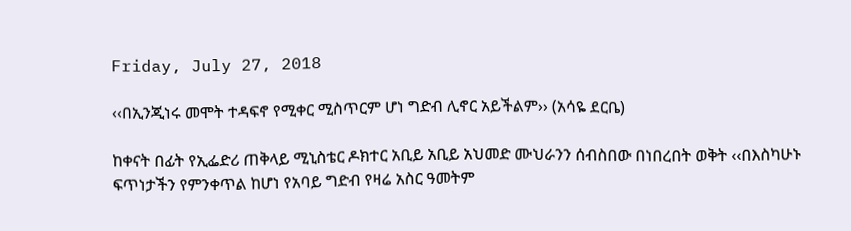Friday, July 27, 2018

‹‹በኢንጂነሩ መሞት ተዳፍኖ የሚቀር ሚስጥርም ሆነ ግድብ ሊኖር አይችልም›› (አሳዬ ደርቤ)

ከቀናት በፊት የኢፌድሪ ጠቅላይ ሚኒስቴር ዶክተር አቢይ አቢይ አህመድ ሙህራንን ሰብስበው በነበረበት ወቅት ‹‹በእስካሁኑ ፍጥነታችን የምንቀጥል ከሆነ የአባይ ግድብ የዛሬ አስር ዓመትም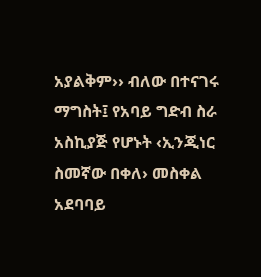አያልቅም›› ብለው በተናገሩ ማግስት፤ የአባይ ግድብ ስራ አስኪያጅ የሆኑት ‹ኢንጂነር ስመኛው በቀለ› መስቀል አደባባይ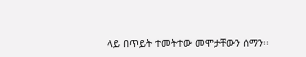ላይ በጥይት ተመትተው መሞታቸውን ሰማን፡፡